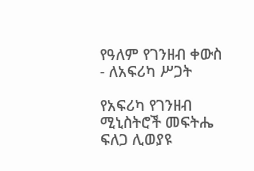የዓለም የገንዘብ ቀውስ - ለአፍሪካ ሥጋት

የአፍሪካ የገንዘብ ሚኒስትሮች መፍትሔ ፍለጋ ሊወያዩ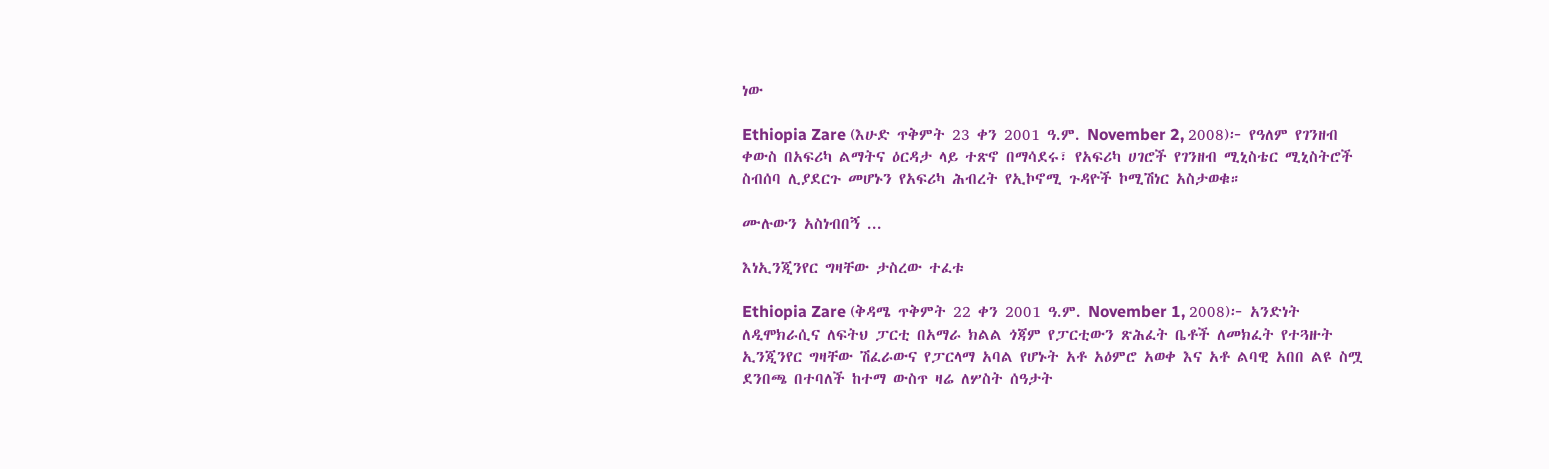ነው

Ethiopia Zare (እሁድ ጥቅምት 23 ቀን 2001 ዓ.ም. November 2, 2008)፦ የዓለም የገንዘብ ቀውስ በአፍሪካ ልማትና ዕርዳታ ላይ ተጽኖ በማሳደሩ፣ የአፍሪካ ሀገሮች የገንዘብ ሚኒስቴር ሚኒስትሮች ስብሰባ ሊያደርጉ መሆኑን የአፍሪካ ሕብረት የኢኮኖሚ ጉዳዮች ኮሚሽነር አስታወቁ።

ሙሉውን አስነብበኝ ...

እነኢንጂንየር ግዛቸው ታስረው ተፈቱ

Ethiopia Zare (ቅዳሜ ጥቅምት 22 ቀን 2001 ዓ.ም. November 1, 2008)፦ አንድነት ለዲሞክራሲና ለፍትህ ፓርቲ በአማራ ክልል ጎጃም የፓርቲውን ጽሕፈት ቤቶች ለመክፈት የተጓዙት ኢንጂንየር ግዛቸው ሽፈራውና የፓርላማ አባል የሆኑት አቶ አዕምሮ አወቀ እና አቶ ልባዊ አበበ ልዩ ስሟ ደንበጫ በተባለች ከተማ ውስጥ ዛሬ ለሦስት ሰዓታት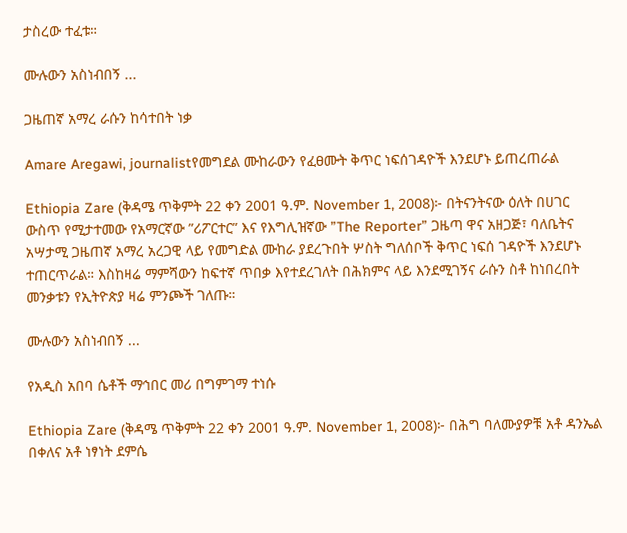ታስረው ተፈቱ።

ሙሉውን አስነብበኝ ...

ጋዜጠኛ አማረ ራሱን ከሳተበት ነቃ

Amare Aregawi, journalistየመግደል ሙከራውን የፈፀሙት ቅጥር ነፍሰገዳዮች እንደሆኑ ይጠረጠራል

Ethiopia Zare (ቅዳሜ ጥቅምት 22 ቀን 2001 ዓ.ም. November 1, 2008)፦ በትናንትናው ዕለት በሀገር ውስጥ የሚታተመው የአማርኛው ”ሪፖርተር” እና የእግሊዝኛው ”The Reporter” ጋዜጣ ዋና አዘጋጅ፣ ባለቤትና አሣታሚ ጋዜጠኛ አማረ አረጋዊ ላይ የመግድል ሙከራ ያደረጉበት ሦስት ግለሰቦች ቅጥር ነፍሰ ገዳዮች እንደሆኑ ተጠርጥራል። እስከዛሬ ማምሻውን ከፍተኛ ጥበቃ እየተደረገለት በሕክምና ላይ እንደሚገኝና ራሱን ስቶ ከነበረበት መንቃቱን የኢትዮጵያ ዛሬ ምንጮች ገለጡ።

ሙሉውን አስነብበኝ ...

የአዲስ አበባ ሴቶች ማኅበር መሪ በግምገማ ተነሱ

Ethiopia Zare (ቅዳሜ ጥቅምት 22 ቀን 2001 ዓ.ም. November 1, 2008)፦ በሕግ ባለሙያዎቹ አቶ ዳንኤል በቀለና አቶ ነፃነት ደምሴ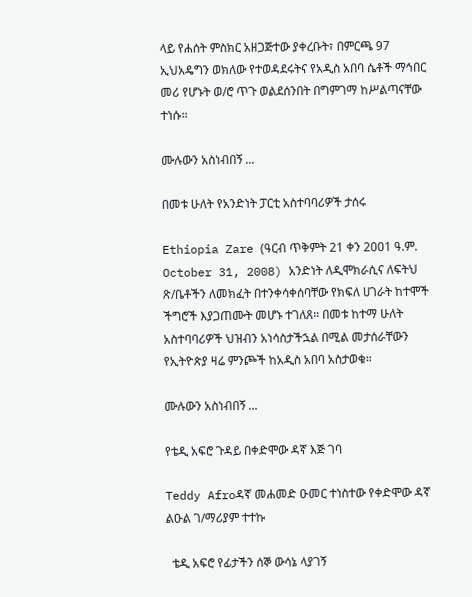ላይ የሐሰት ምስክር አዘጋጅተው ያቀረቡት፣ በምርጫ 97 ኢህአዴግን ወክለው የተወዳደሩትና የአዲስ አበባ ሴቶች ማኅበር መሪ የሆኑት ወ/ሮ ጥጉ ወልደሰንበት በግምገማ ከሥልጣናቸው ተነሱ።

ሙሉውን አስነብበኝ ...

በመቱ ሁለት የአንድነት ፓርቲ አስተባባሪዎች ታሰሩ

Ethiopia Zare (ዓርብ ጥቅምት 21 ቀን 2001 ዓ.ም. October 31, 2008) አንድነት ለዲሞክራሲና ለፍትህ ጽ/ቤቶችን ለመክፈት በተንቀሳቀሰባቸው የክፍለ ሀገራት ከተሞች ችግሮች እያጋጠሙት መሆኑ ተገለጸ። በመቱ ከተማ ሁለት አስተባባሪዎች ህዝብን አነሳስታችኋል በሚል መታሰራቸውን የኢትዮጵያ ዛሬ ምንጮች ከአዲስ አበባ አስታወቁ።

ሙሉውን አስነብበኝ ...

የቴዲ አፍሮ ጉዳይ በቀድሞው ዳኛ እጅ ገባ

Teddy Afroዳኛ መሐመድ ዑመር ተነስተው የቀድሞው ዳኛ ልዑል ገ/ማሪያም ተተኩ

  ቴዲ አፍሮ የፊታችን ሰኞ ውሳኔ ላያገኝ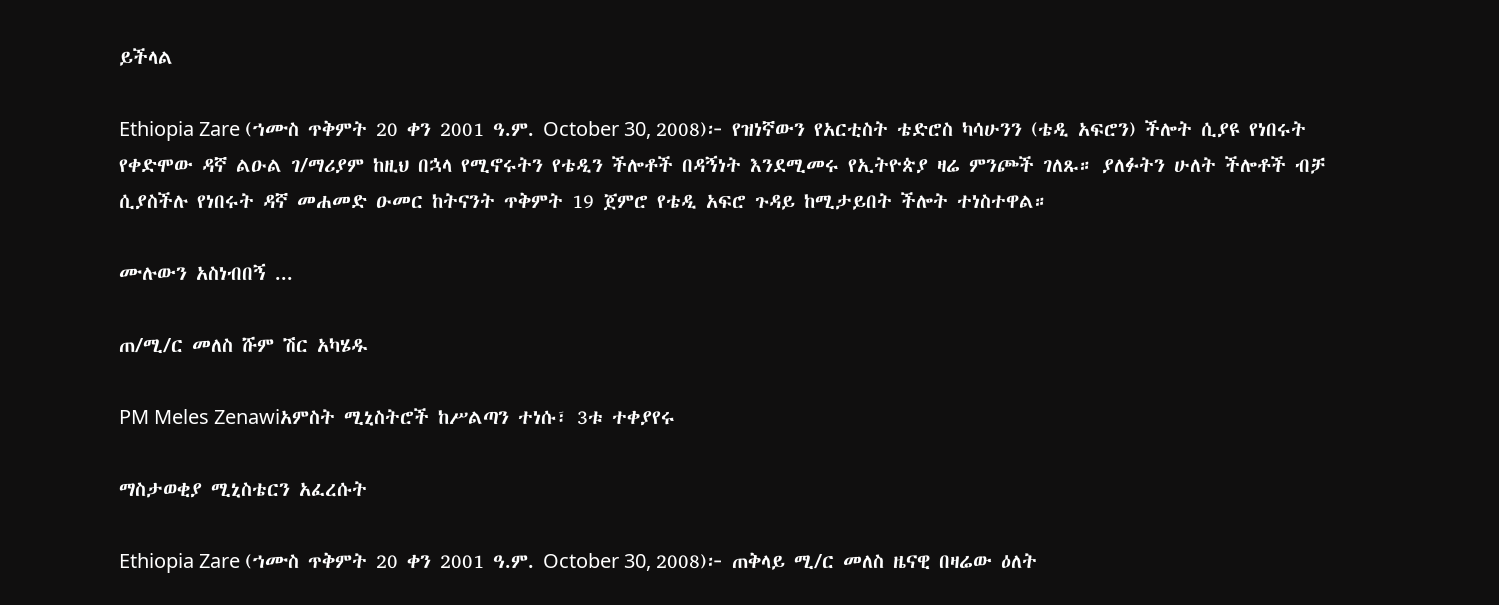ይችላል

Ethiopia Zare (ኀሙስ ጥቅምት 20 ቀን 2001 ዓ.ም. October 30, 2008)፦ የዝነኛውን የአርቲስት ቴድሮስ ካሳሁንን (ቴዲ አፍሮን) ችሎት ሲያዩ የነበሩት የቀድሞው ዳኛ ልዑል ገ/ማሪያም ከዚህ በኋላ የሚኖሩትን የቴዲን ችሎቶች በዳኝነት እንደሚመሩ የኢትዮጵያ ዛሬ ምንጮች ገለጹ። ያለፉትን ሁለት ችሎቶች ብቻ ሲያስችሉ የነበሩት ዳኛ መሐመድ ዑመር ከትናንት ጥቅምት 19 ጀምሮ የቴዲ አፍሮ ጉዳይ ከሚታይበት ችሎት ተነስተዋል።

ሙሉውን አስነብበኝ ...

ጠ/ሚ/ር መለስ ሹም ሽር አካሄዱ

PM Meles Zenawiአምስት ሚኒስትሮች ከሥልጣን ተነሱ፣ 3ቱ ተቀያየሩ

ማስታወቂያ ሚኒስቴርን አፈረሱት

Ethiopia Zare (ኀሙስ ጥቅምት 20 ቀን 2001 ዓ.ም. October 30, 2008)፦ ጠቅላይ ሚ/ር መለስ ዜናዊ በዛሬው ዕለት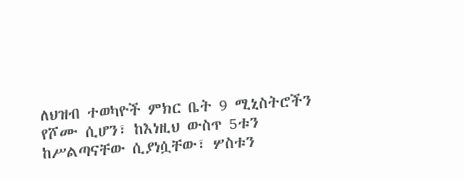ለህዝብ ተወካዮች ምክር ቤት 9 ሚኒስትሮችን የሾሙ ሲሆን፣ ከእነዚህ ውስጥ 5ቱን ከሥልጣናቸው ሲያነሷቸው፣ ሦስቱን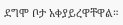ደግሞ ቦታ አቀያይረዋቸዋል።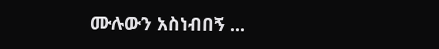ሙሉውን አስነብበኝ ...